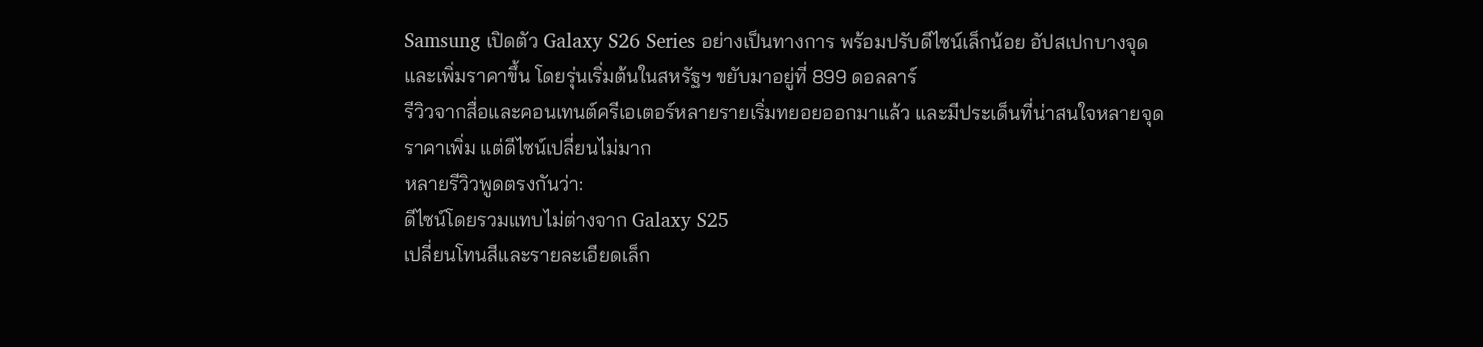Samsung เปิดตัว Galaxy S26 Series อย่างเป็นทางการ พร้อมปรับดีไซน์เล็กน้อย อัปสเปกบางจุด และเพิ่มราคาขึ้น โดยรุ่นเริ่มต้นในสหรัฐฯ ขยับมาอยู่ที่ 899 ดอลลาร์
รีวิวจากสื่อและคอนเทนต์ครีเอเตอร์หลายรายเริ่มทยอยออกมาแล้ว และมีประเด็นที่น่าสนใจหลายจุด
ราคาเพิ่ม แต่ดีไซน์เปลี่ยนไม่มาก
หลายรีวิวพูดตรงกันว่า:
ดีไซน์โดยรวมแทบไม่ต่างจาก Galaxy S25
เปลี่ยนโทนสีและรายละเอียดเล็ก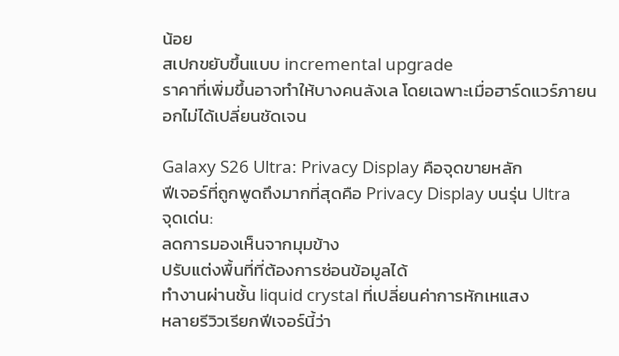น้อย
สเปกขยับขึ้นแบบ incremental upgrade
ราคาที่เพิ่มขึ้นอาจทำให้บางคนลังเล โดยเฉพาะเมื่อฮาร์ดแวร์ภายนอกไม่ได้เปลี่ยนชัดเจน

Galaxy S26 Ultra: Privacy Display คือจุดขายหลัก
ฟีเจอร์ที่ถูกพูดถึงมากที่สุดคือ Privacy Display บนรุ่น Ultra
จุดเด่น:
ลดการมองเห็นจากมุมข้าง
ปรับแต่งพื้นที่ที่ต้องการซ่อนข้อมูลได้
ทำงานผ่านชั้น liquid crystal ที่เปลี่ยนค่าการหักเหแสง
หลายรีวิวเรียกฟีเจอร์นี้ว่า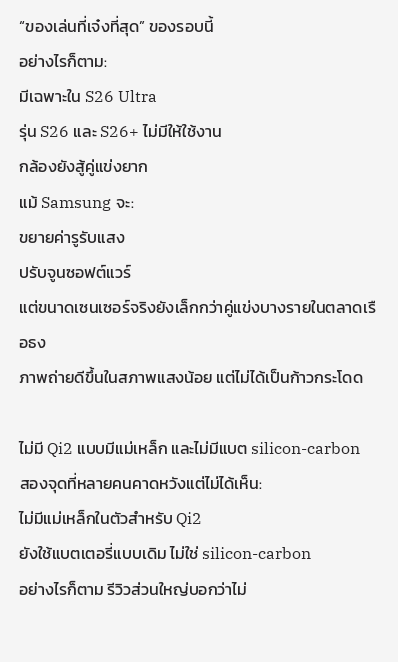“ของเล่นที่เจ๋งที่สุด” ของรอบนี้
อย่างไรก็ตาม:
มีเฉพาะใน S26 Ultra
รุ่น S26 และ S26+ ไม่มีให้ใช้งาน
กล้องยังสู้คู่แข่งยาก
แม้ Samsung จะ:
ขยายค่ารูรับแสง
ปรับจูนซอฟต์แวร์
แต่ขนาดเซนเซอร์จริงยังเล็กกว่าคู่แข่งบางรายในตลาดเรือธง
ภาพถ่ายดีขึ้นในสภาพแสงน้อย แต่ไม่ได้เป็นก้าวกระโดด

ไม่มี Qi2 แบบมีแม่เหล็ก และไม่มีแบต silicon-carbon
สองจุดที่หลายคนคาดหวังแต่ไม่ได้เห็น:
ไม่มีแม่เหล็กในตัวสำหรับ Qi2
ยังใช้แบตเตอรี่แบบเดิม ไม่ใช่ silicon-carbon
อย่างไรก็ตาม รีวิวส่วนใหญ่บอกว่าไม่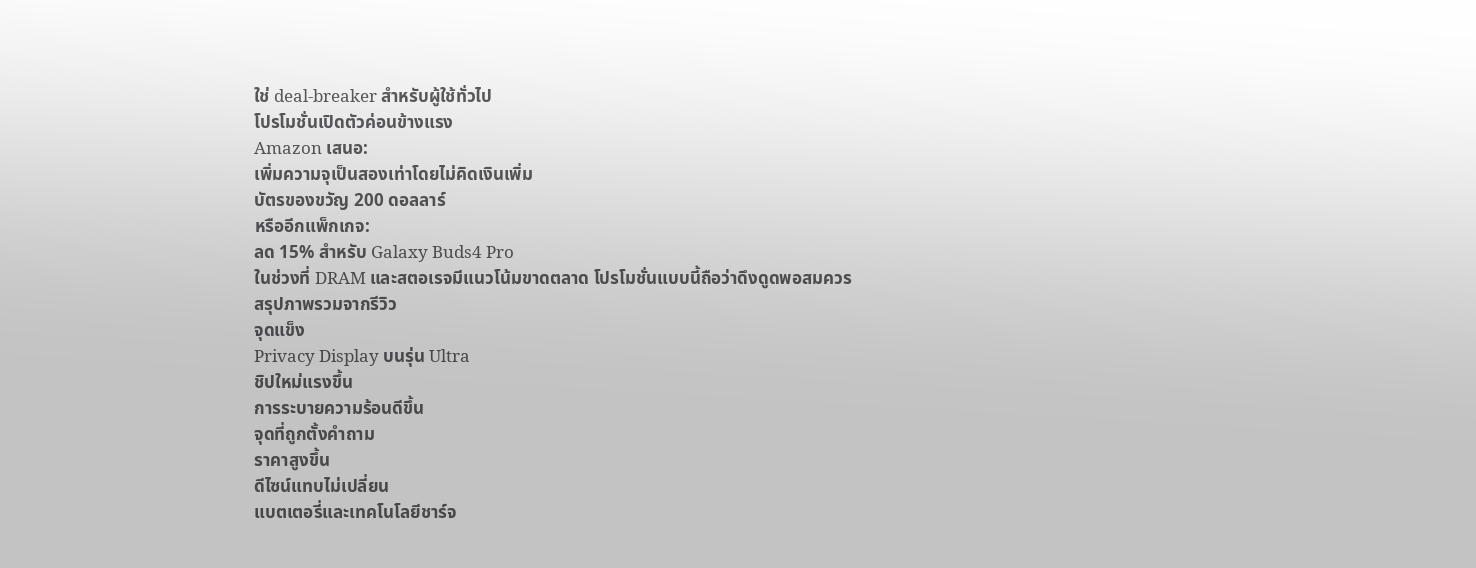ใช่ deal-breaker สำหรับผู้ใช้ทั่วไป
โปรโมชั่นเปิดตัวค่อนข้างแรง
Amazon เสนอ:
เพิ่มความจุเป็นสองเท่าโดยไม่คิดเงินเพิ่ม
บัตรของขวัญ 200 ดอลลาร์
หรืออีกแพ็กเกจ:
ลด 15% สำหรับ Galaxy Buds4 Pro
ในช่วงที่ DRAM และสตอเรจมีแนวโน้มขาดตลาด โปรโมชั่นแบบนี้ถือว่าดึงดูดพอสมควร
สรุปภาพรวมจากรีวิว
จุดแข็ง
Privacy Display บนรุ่น Ultra
ชิปใหม่แรงขึ้น
การระบายความร้อนดีขึ้น
จุดที่ถูกตั้งคำถาม
ราคาสูงขึ้น
ดีไซน์แทบไม่เปลี่ยน
แบตเตอรี่และเทคโนโลยีชาร์จ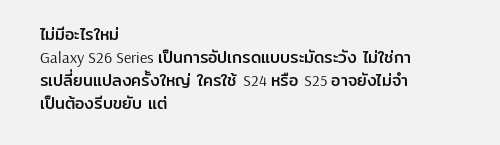ไม่มีอะไรใหม่
Galaxy S26 Series เป็นการอัปเกรดแบบระมัดระวัง ไม่ใช่การเปลี่ยนแปลงครั้งใหญ่ ใครใช้ S24 หรือ S25 อาจยังไม่จำเป็นต้องรีบขยับ แต่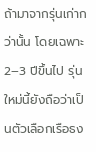ถ้ามาจากรุ่นเก่ากว่านั้น โดยเฉพาะ 2–3 ปีขึ้นไป รุ่นใหม่นี้ยังถือว่าเป็นตัวเลือกเรือธง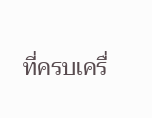ที่ครบเครื่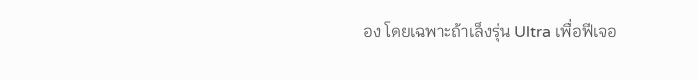อง โดยเฉพาะถ้าเล็งรุ่น Ultra เพื่อฟีเจอ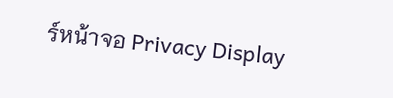ร์หน้าจอ Privacy Display